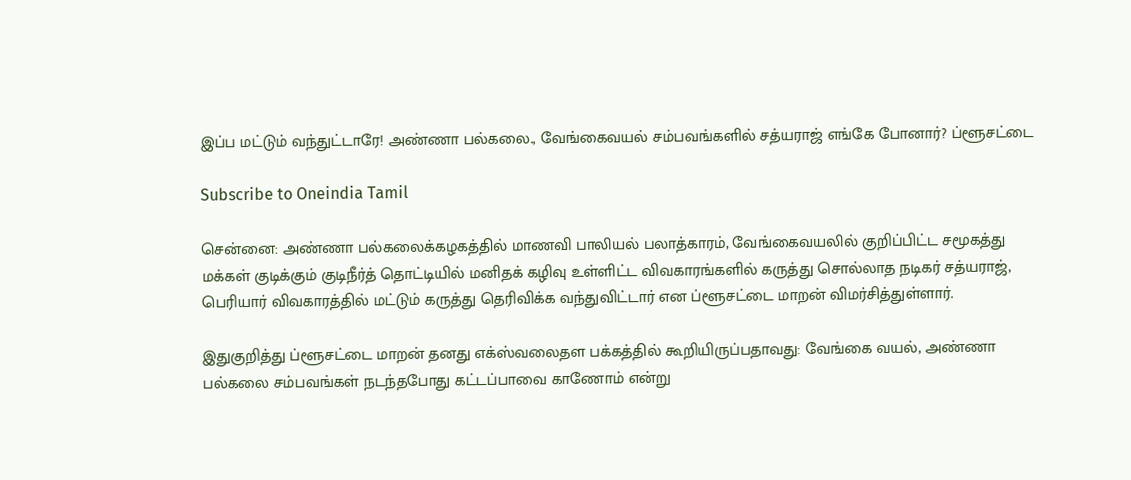இப்ப மட்டும் வந்துட்டாரே! அண்ணா பல்கலை., வேங்கைவயல் சம்பவங்களில் சத்யராஜ் எங்கே போனார்? ப்ளூசட்டை

Subscribe to Oneindia Tamil

சென்னை: அண்ணா பல்கலைக்கழகத்தில் மாணவி பாலியல் பலாத்காரம், வேங்கைவயலில் குறிப்பிட்ட சமூகத்து மக்கள் குடிக்கும் குடிநீர்த் தொட்டியில் மனிதக் கழிவு உள்ளிட்ட விவகாரங்களில் கருத்து சொல்லாத நடிகர் சத்யராஜ், பெரியார் விவகாரத்தில் மட்டும் கருத்து தெரிவிக்க வந்துவிட்டார் என ப்ளூசட்டை மாறன் விமர்சித்துள்ளார்.

இதுகுறித்து ப்ளூசட்டை மாறன் தனது எக்ஸ்வலைதள பக்கத்தில் கூறியிருப்பதாவது: வேங்கை வயல், அண்ணா பல்கலை சம்பவங்கள் நடந்தபோது கட்டப்பாவை காணோம் என்று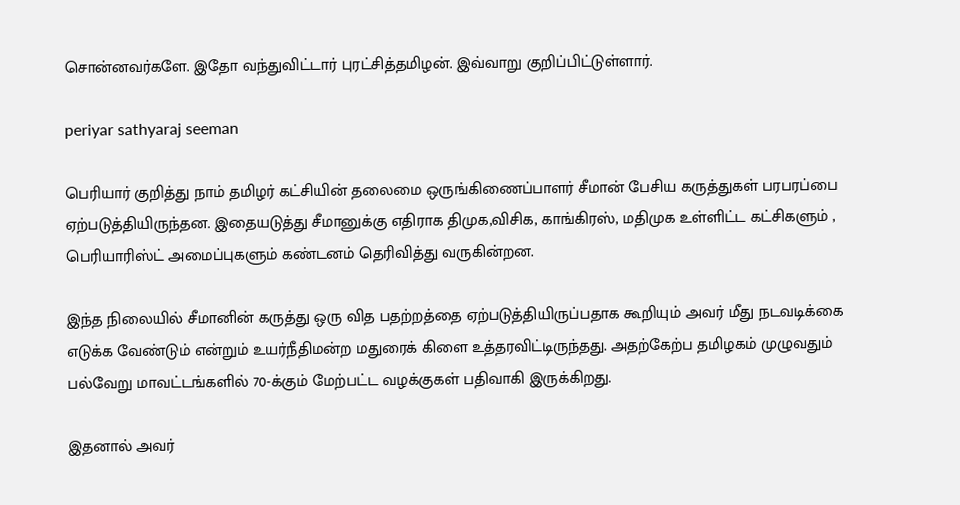சொன்னவர்களே. இதோ வந்துவிட்டார் புரட்சித்தமிழன். இவ்வாறு குறிப்பிட்டுள்ளார்.

periyar sathyaraj seeman

பெரியார் குறித்து நாம் தமிழர் கட்சியின் தலைமை ஒருங்கிணைப்பாளர் சீமான் பேசிய கருத்துகள் பரபரப்பை ஏற்படுத்தியிருந்தன. இதையடுத்து சீமானுக்கு எதிராக திமுக,விசிக, காங்கிரஸ், மதிமுக உள்ளிட்ட கட்சிகளும் , பெரியாரிஸ்ட் அமைப்புகளும் கண்டனம் தெரிவித்து வருகின்றன.

இந்த நிலையில் சீமானின் கருத்து ஒரு வித பதற்றத்தை ஏற்படுத்தியிருப்பதாக கூறியும் அவர் மீது நடவடிக்கை எடுக்க வேண்டும் என்றும் உயர்நீதிமன்ற மதுரைக் கிளை உத்தரவிட்டிருந்தது. அதற்கேற்ப தமிழகம் முழுவதும் பல்வேறு மாவட்டங்களில் 70-க்கும் மேற்பட்ட வழக்குகள் பதிவாகி இருக்கிறது.

இதனால் அவர்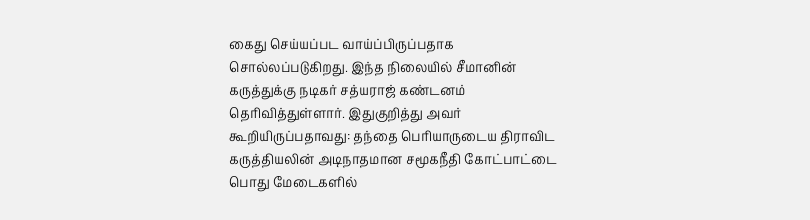கைது செய்யப்பட வாய்ப்பிருப்பதாக சொல்லப்படுகிறது. இந்த நிலையில் சீமானின் கருத்துக்கு நடிகர் சத்யராஜ் கண்டனம் தெரிவித்துள்ளார். இதுகுறித்து அவர் கூறியிருப்பதாவது: தந்தை பெரியாருடைய திராவிட கருத்தியலின் அடிநாதமான சமூகநீதி கோட்பாட்டை பொது மேடைகளில்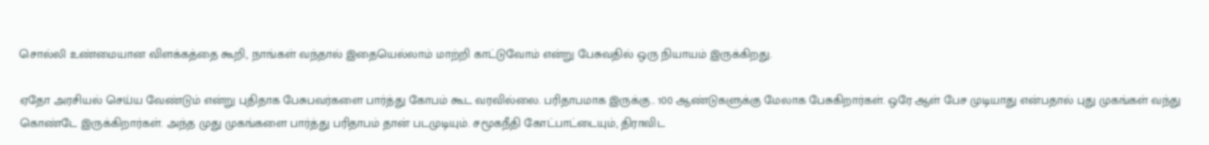சொல்லி உண்மையான விளக்கத்தை கூறி, நாங்கள் வந்தால் இதையெல்லாம் மாற்றி காட்டுவோம் என்று பேசுவதில் ஒரு நியாயம் இருக்கிறது.

ஏதோ அரசியல் செய்ய வேண்டும் என்று புதிதாக பேசுபவர்களை பார்த்து கோபம் கூட வரவில்லை. பரிதாபமாக இருக்கு.. 100 ஆண்டுகளுக்கு மேலாக பேசுகிறார்கள். ஒரே ஆள் பேச முடியாது என்பதால் புது முகங்கள் வந்து கொண்டே இருக்கிறார்கள். அந்த முது முகங்களை பார்த்து பரிதாபம் தான் படமுடியும். சமூகநீதி கோட்பாட்டையும், திராவிட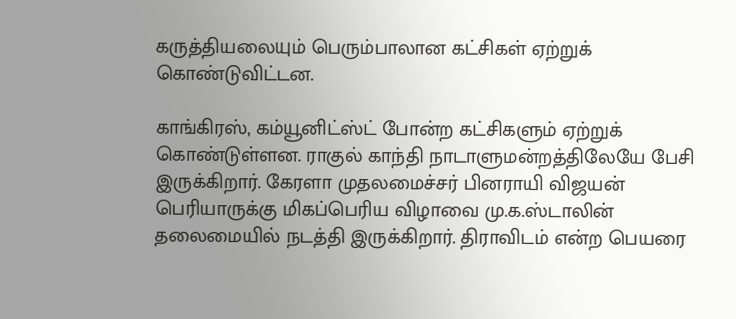கருத்தியலையும் பெரும்பாலான கட்சிகள் ஏற்றுக் கொண்டுவிட்டன.

காங்கிரஸ், கம்யூனிட்ஸ்ட் போன்ற கட்சிகளும் ஏற்றுக் கொண்டுள்ளன. ராகுல் காந்தி நாடாளுமன்றத்திலேயே பேசி இருக்கிறார். கேரளா முதலமைச்சர் பினராயி விஜயன் பெரியாருக்கு மிகப்பெரிய விழாவை மு.க.ஸ்டாலின் தலைமையில் நடத்தி இருக்கிறார். திராவிடம் என்ற பெயரை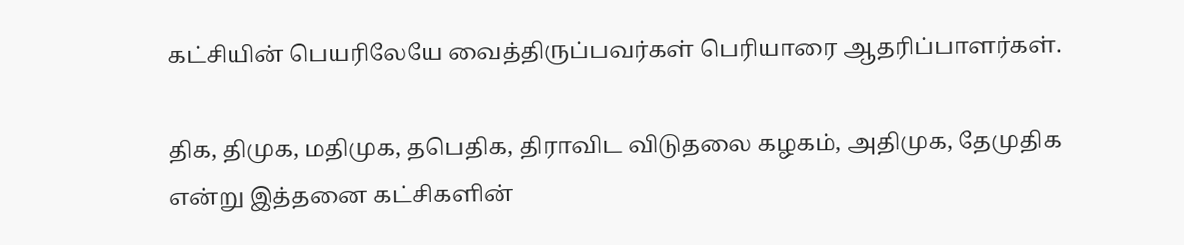கட்சியின் பெயரிலேயே வைத்திருப்பவர்கள் பெரியாரை ஆதரிப்பாளர்கள்.

திக, திமுக, மதிமுக, தபெதிக, திராவிட விடுதலை கழகம், அதிமுக, தேமுதிக என்று இத்தனை கட்சிகளின்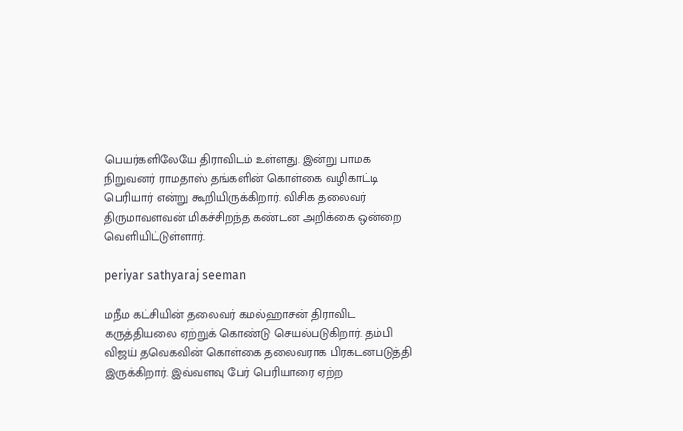பெயர்களிலேயே திராவிடம் உள்ளது. இன்று பாமக நிறுவனர் ராமதாஸ் தங்களின் கொள்கை வழிகாட்டி பெரியார் என்று கூறியிருக்கிறார். விசிக தலைவர் திருமாவளவன் மிகச்சிறந்த கண்டன அறிக்கை ஒன்றை வெளியிட்டுள்ளார்.

periyar sathyaraj seeman

மநீம கட்சியின் தலைவர் கமல்ஹாசன் திராவிட கருத்தியலை ஏற்றுக் கொண்டு செயல்படுகிறார். தம்பி விஜய் தவெகவின் கொள்கை தலைவராக பிரகடனபடுத்தி இருக்கிறார். இவ்வளவு பேர் பெரியாரை ஏற்ற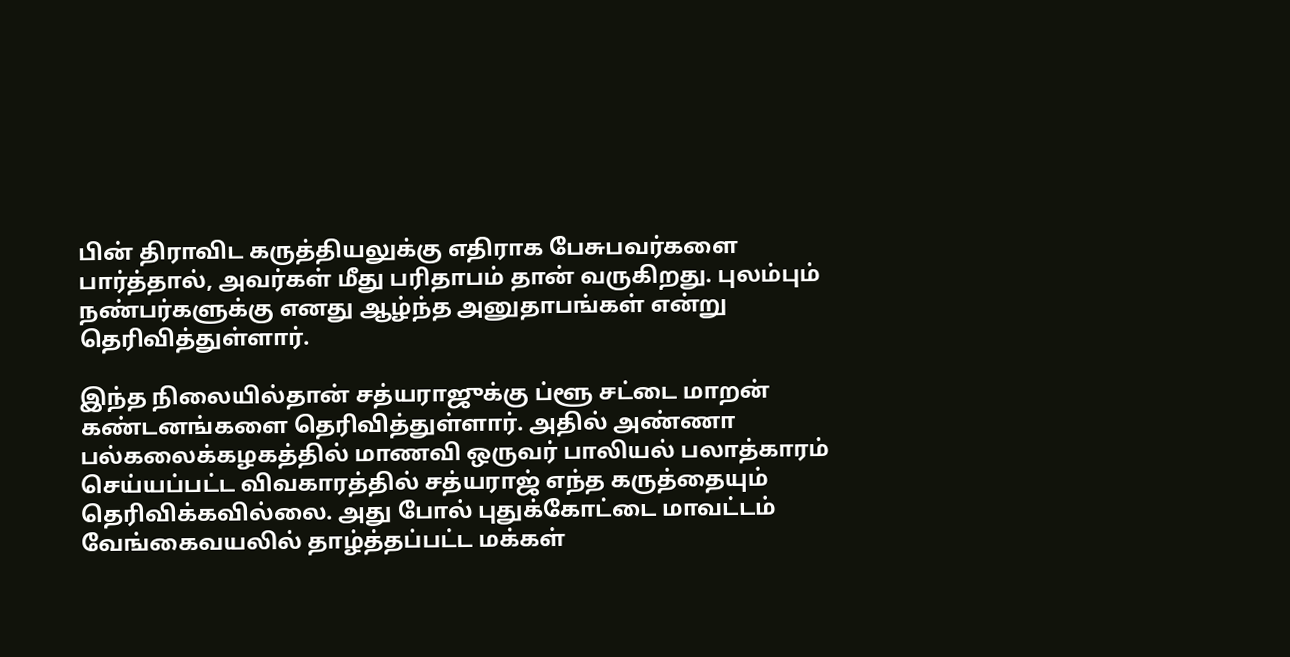பின் திராவிட கருத்தியலுக்கு எதிராக பேசுபவர்களை பார்த்தால், அவர்கள் மீது பரிதாபம் தான் வருகிறது. புலம்பும் நண்பர்களுக்கு எனது ஆழ்ந்த அனுதாபங்கள் என்று தெரிவித்துள்ளார்.

இந்த நிலையில்தான் சத்யராஜுக்கு ப்ளூ சட்டை மாறன் கண்டனங்களை தெரிவித்துள்ளார். அதில் அண்ணா பல்கலைக்கழகத்தில் மாணவி ஒருவர் பாலியல் பலாத்காரம் செய்யப்பட்ட விவகாரத்தில் சத்யராஜ் எந்த கருத்தையும் தெரிவிக்கவில்லை. அது போல் புதுக்கோட்டை மாவட்டம் வேங்கைவயலில் தாழ்த்தப்பட்ட மக்கள்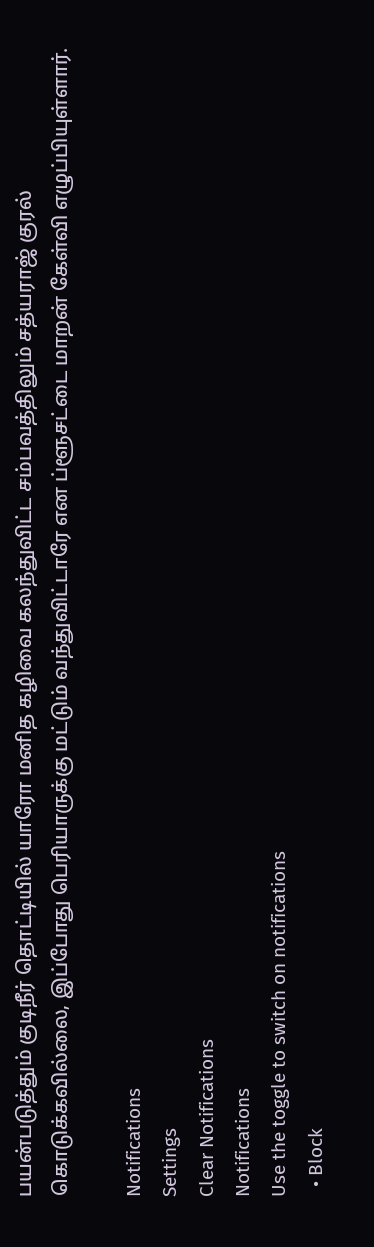பயன்படுத்தும் குடிநீர் தொட்டியில் யாரோ மனித கழிவை கலந்துவிட்ட சம்பவத்திலும் சத்யராஜ் குரல் கொடுக்கவில்லை, இப்போது பெரியாருக்கு மட்டும் வந்துவிட்டாரே என ப்ளூசட்டை மாறன் கேள்வி எழுப்பியுள்ளார்.

Notifications
Settings
Clear Notifications
Notifications
Use the toggle to switch on notifications
  • Block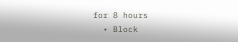for 8 hours
  • Block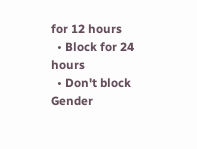for 12 hours
  • Block for 24 hours
  • Don't block
Gender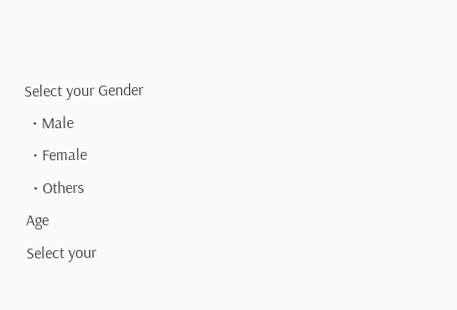Select your Gender
  • Male
  • Female
  • Others
Age
Select your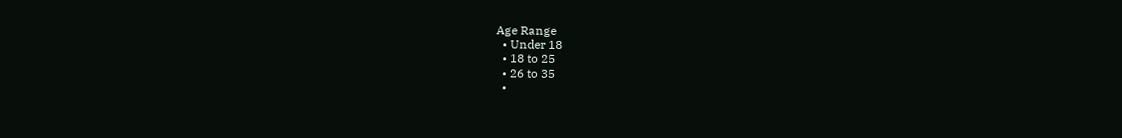Age Range
  • Under 18
  • 18 to 25
  • 26 to 35
  •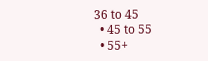36 to 45
  • 45 to 55
  • 55+